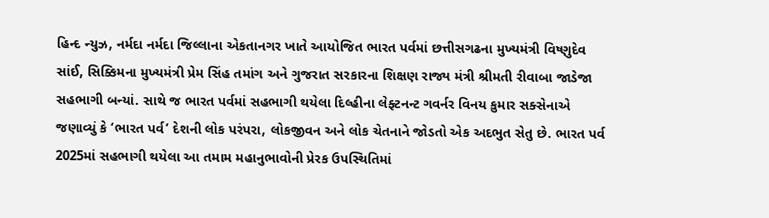હિન્દ ન્યુઝ, નર્મદા નર્મદા જિલ્લાના એકતાનગર ખાતે આયોજિત ભારત પર્વમાં છત્તીસગઢના મુખ્યમંત્રી વિષ્ણુદેવ સાંઈ, સિક્કિમના મુખ્યમંત્રી પ્રેમ સિંહ તમાંગ અને ગુજરાત સરકારના શિક્ષણ રાજ્ય મંત્રી શ્રીમતી રીવાબા જાડેજા સહભાગી બન્યાં. સાથે જ ભારત પર્વમાં સહભાગી થયેલા દિલ્હીના લેફ્ટનન્ટ ગવર્નર વિનય કુમાર સક્સેનાએ જણાવ્યું કે ‘ભારત પર્વ’ દેશની લોક પરંપરા, લોકજીવન અને લોક ચેતનાને જોડતો એક અદભુત સેતુ છે. ભારત પર્વ 2025માં સહભાગી થયેલા આ તમામ મહાનુભાવોની પ્રેરક ઉપસ્થિતિમાં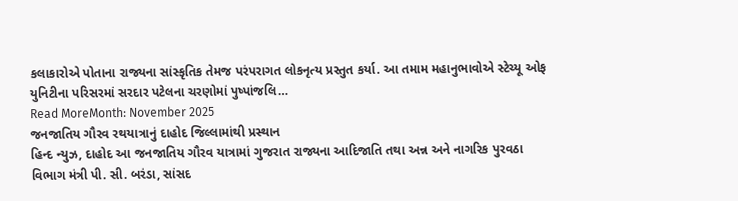કલાકારોએ પોતાના રાજ્યના સાંસ્કૃતિક તેમજ પરંપરાગત લોકનૃત્ય પ્રસ્તુત કર્યા. આ તમામ મહાનુભાવોએ સ્ટેચ્યૂ ઓફ યુનિટીના પરિસરમાં સરદાર પટેલના ચરણોમાં પુષ્પાંજલિ…
Read MoreMonth: November 2025
જનજાતિય ગૌરવ રથયાત્રાનું દાહોદ જિલ્લામાંથી પ્રસ્થાન
હિન્દ ન્યુઝ, દાહોદ આ જનજાતિય ગૌરવ યાત્રામાં ગુજરાત રાજ્યના આદિજાતિ તથા અન્ન અને નાગરિક પુરવઠા વિભાગ મંત્રી પી. સી. બરંડા, સાંસદ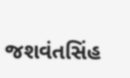જશવંતસિંહ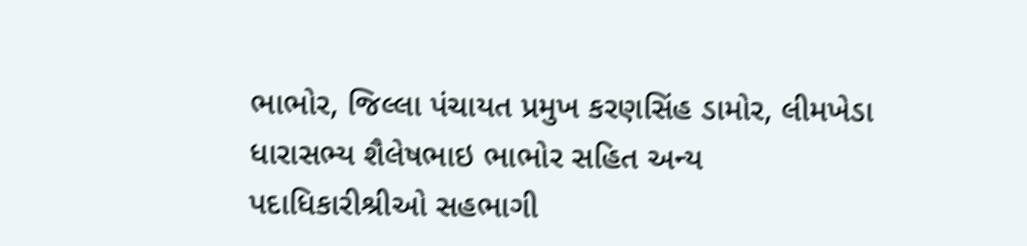ભાભોર, જિલ્લા પંચાયત પ્રમુખ કરણસિંહ ડામોર, લીમખેડા ધારાસભ્ય શૈલેષભાઇ ભાભોર સહિત અન્ય પદાધિકારીશ્રીઓ સહભાગી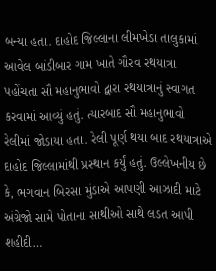બન્યા હતા. દાહોદ જિલ્લાના લીમખેડા તાલુકામાં આવેલ બાંડીબાર ગામ ખાતે ગૌરવ રથયાત્રા પહોંચતા સૌ મહાનુભાવો દ્વારા રથયાત્રાનું સ્વાગત કરવામાં આવ્યું હતું. ત્યારબાદ સૌ મહાનુભાવો રેલીમાં જોડાયા હતા. રેલી પૂર્ણ થયા બાદ રથયાત્રાએ દાહોદ જિલ્લામાંથી પ્રસ્થાન કર્યું હતું. ઉલ્લેખનીય છે કે, ભગવાન બિરસા મુંડાએ આપણી આઝાદી માટે અંગ્રેજો સામે પોતાના સાથીઓ સાથે લડત આપી શહીદી…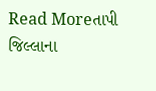Read Moreતાપી જિલ્લાના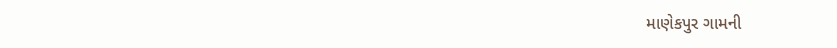માણેકપુર ગામની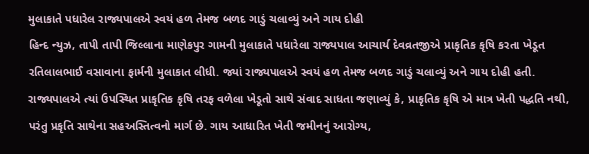મુલાકાતે પધારેલ રાજ્યપાલએ સ્વયં હળ તેમજ બળદ ગાડું ચલાવ્યું અને ગાય દોહી
હિન્દ ન્યુઝ, તાપી તાપી જિલ્લાના માણેકપુર ગામની મુલાકાતે પધારેલા રાજ્યપાલ આચાર્ય દેવવ્રતજીએ પ્રાકૃતિક કૃષિ કરતા ખેડૂત રતિલાલભાઈ વસાવાના ફાર્મની મુલાકાત લીધી. જ્યાં રાજ્યપાલએ સ્વયં હળ તેમજ બળદ ગાડું ચલાવ્યું અને ગાય દોહી હતી. રાજ્યપાલએ ત્યાં ઉપસ્થિત પ્રાકૃતિક કૃષિ તરફ વળેલા ખેડૂતો સાથે સંવાદ સાધતા જણાવ્યું કે, પ્રાકૃતિક કૃષિ એ માત્ર ખેતી પદ્ધતિ નથી, પરંતુ પ્રકૃતિ સાથેના સહઅસ્તિત્વનો માર્ગ છે. ગાય આધારિત ખેતી જમીનનું આરોગ્ય,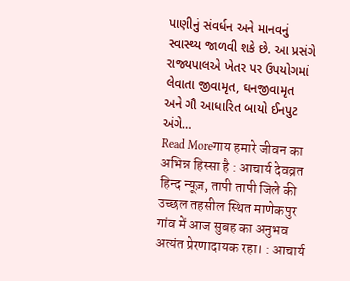પાણીનું સંવર્ધન અને માનવનું સ્વાસ્થ્ય જાળવી શકે છે. આ પ્રસંગે રાજ્યપાલએ ખેતર પર ઉપયોગમાં લેવાતા જીવામૃત, ઘનજીવામૃત અને ગૌ આધારિત બાયો ઈનપુટ અંગે…
Read Moreगाय हमारे जीवन का अभिन्न हिस्सा है : आचार्य देवव्रत
हिन्द न्यूज़, तापी तापी जिले की उच्छल तहसील स्थित माणेकपुर गांव में आज सुबह का अनुभव अत्यंत प्रेरणादायक रहा। : आचार्य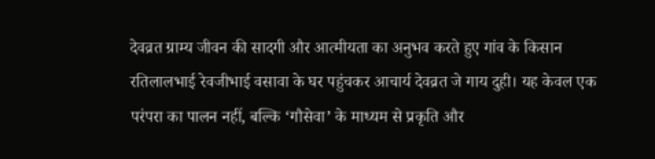देवव्रत ग्राम्य जीवन की सादगी और आत्मीयता का अनुभव करते हुए गांव के किसान रतिलालभाई रेवजीभाई वसावा के घर पहुंचकर आचार्य देवव्रत जे गाय दुही। यह केवल एक परंपरा का पालन नहीं, बल्कि ‘गौसेवा’ के माध्यम से प्रकृति और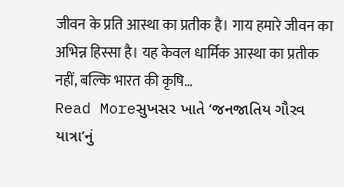जीवन के प्रति आस्था का प्रतीक है। गाय हमारे जीवन का अभिन्न हिस्सा है। यह केवल धार्मिक आस्था का प्रतीक नहीं, बल्कि भारत की कृषि…
Read Moreસુખસર ખાતે ‘જનજાતિય ગૌરવ યાત્રા’નું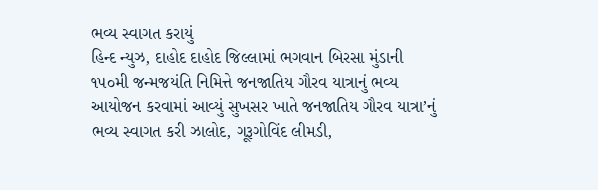ભવ્ય સ્વાગત કરાયું
હિન્દ ન્યુઝ, દાહોદ દાહોદ જિલ્લામાં ભગવાન બિરસા મુંડાની ૧૫૦મી જન્મજયંતિ નિમિત્તે જનજાતિય ગૌરવ યાત્રાનું ભવ્ય આયોજન કરવામાં આવ્યું સુખસર ખાતે જનજાતિય ગૌરવ યાત્રા’નું ભવ્ય સ્વાગત કરી ઝાલોદ, ગૂરૂગોવિંદ લીમડી,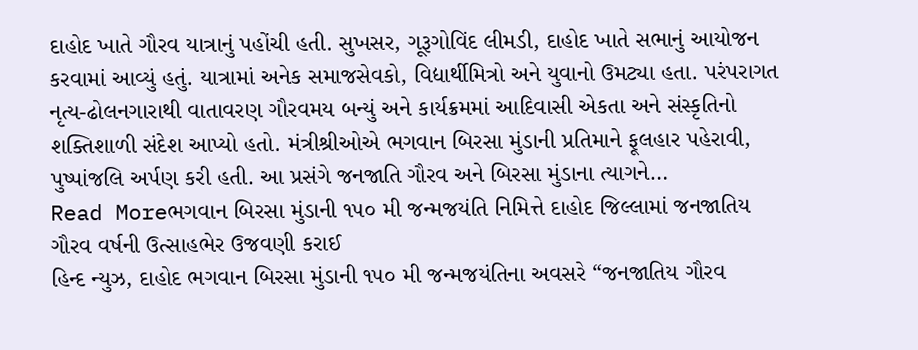દાહોદ ખાતે ગૌરવ યાત્રાનું પહોંચી હતી. સુખસર, ગૂરૂગોવિંદ લીમડી, દાહોદ ખાતે સભાનું આયોજન કરવામાં આવ્યું હતું. યાત્રામાં અનેક સમાજસેવકો, વિદ્યાર્થીમિત્રો અને યુવાનો ઉમટ્યા હતા. પરંપરાગત નૃત્ય-ઢોલનગારાથી વાતાવરણ ગૌરવમય બન્યું અને કાર્યક્રમમાં આદિવાસી એકતા અને સંસ્કૃતિનો શક્તિશાળી સંદેશ આપ્યો હતો. મંત્રીશ્રીઓએ ભગવાન બિરસા મુંડાની પ્રતિમાને ફૂલહાર પહેરાવી, પુષ્પાંજલિ અર્પણ કરી હતી. આ પ્રસંગે જનજાતિ ગૌરવ અને બિરસા મુંડાના ત્યાગને…
Read Moreભગવાન બિરસા મુંડાની ૧૫૦ મી જન્મજયંતિ નિમિત્તે દાહોદ જિલ્લામાં જનજાતિય ગૌરવ વર્ષની ઉત્સાહભેર ઉજવણી કરાઈ
હિન્દ ન્યુઝ, દાહોદ ભગવાન બિરસા મુંડાની ૧૫૦ મી જન્મજયંતિના અવસરે “જનજાતિય ગૌરવ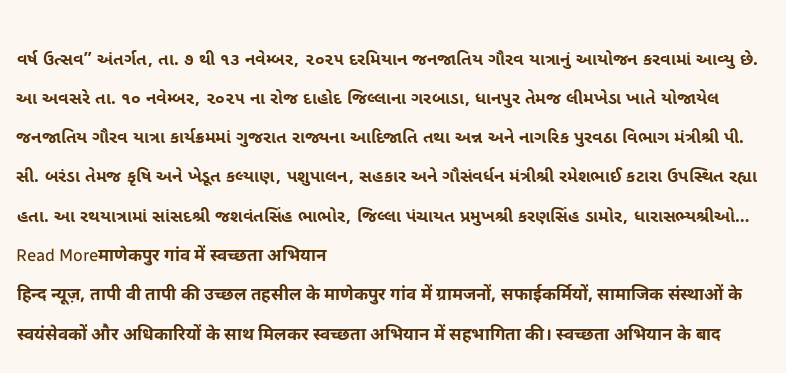વર્ષ ઉત્સવ” અંતર્ગત, તા. ૭ થી ૧૩ નવેમ્બર, ૨૦૨૫ દરમિયાન જનજાતિય ગૌરવ યાત્રાનું આયોજન કરવામાં આવ્યુ છે. આ અવસરે તા. ૧૦ નવેમ્બર, ૨૦૨૫ ના રોજ દાહોદ જિલ્લાના ગરબાડા, ધાનપુર તેમજ લીમખેડા ખાતે યોજાયેલ જનજાતિય ગૌરવ યાત્રા કાર્યક્રમમાં ગુજરાત રાજ્યના આદિજાતિ તથા અન્ન અને નાગરિક પુરવઠા વિભાગ મંત્રીશ્રી પી. સી. બરંડા તેમજ કૃષિ અને ખેડૂત કલ્યાણ, પશુપાલન, સહકાર અને ગૌસંવર્ધન મંત્રીશ્રી રમેશભાઈ કટારા ઉપસ્થિત રહ્યા હતા. આ રથયાત્રામાં સાંસદશ્રી જશવંતસિંહ ભાભોર, જિલ્લા પંચાયત પ્રમુખશ્રી કરણસિંહ ડામોર, ધારાસભ્યશ્રીઓ…
Read Moreमाणेकपुर गांव में स्वच्छता अभियान
हिन्द न्यूज़, तापी वी तापी की उच्छल तहसील के माणेकपुर गांव में ग्रामजनों, सफाईकर्मियों, सामाजिक संस्थाओं के स्वयंसेवकों और अधिकारियों के साथ मिलकर स्वच्छता अभियान में सहभागिता की। स्वच्छता अभियान के बाद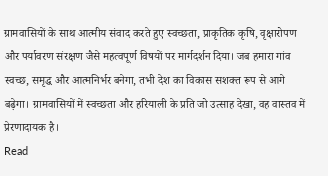ग्रामवासियों के साथ आत्मीय संवाद करते हुए स्वच्छता, प्राकृतिक कृषि, वृक्षारोपण और पर्यावरण संरक्षण जैसे महत्वपूर्ण विषयों पर मार्गदर्शन दिया। जब हमारा गांव स्वच्छ, समृद्ध और आत्मनिर्भर बनेगा, तभी देश का विकास सशक्त रूप से आगे बढ़ेगा। ग्रामवासियों में स्वच्छता और हरियाली के प्रति जो उत्साह देखा, वह वास्तव में प्रेरणादायक है।
Read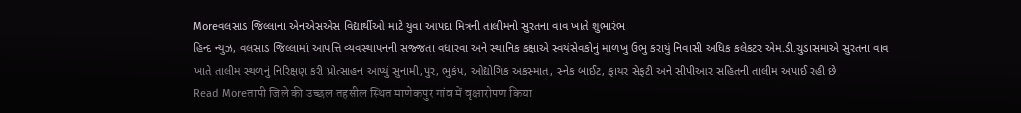Moreવલસાડ જિલ્લાના એનએસએસ વિદ્યાર્થીઓ માટે યુવા આપદા મિત્રની તાલીમનો સુરતના વાવ ખાતે શુભારંભ
હિન્દ ન્યુઝ, વલસાડ જિલ્લામાં આપત્તિ વ્યવસ્થાપનની સજ્જતા વધારવા અને સ્થાનિક કક્ષાએ સ્વયંસેવકોનું માળખુ ઉભુ કરાયું નિવાસી અધિક કલેકટર એમ.ડી.ચુડાસમાએ સુરતના વાવ ખાતે તાલીમ સ્થળનું નિરિક્ષણ કરી પ્રોત્સાહન આપ્યું સુનામી,પુર, ભુકંપ, ઓદ્યોગિક અકસ્માત, સ્નેક બાઈટ, ફાયર સેફટી અને સીપીઆર સહિતની તાલીમ અપાઈ રહી છે
Read Moreतापी जिले की उच्छल तहसील स्थित माणेकपुर गांव में वृक्षारोपण किया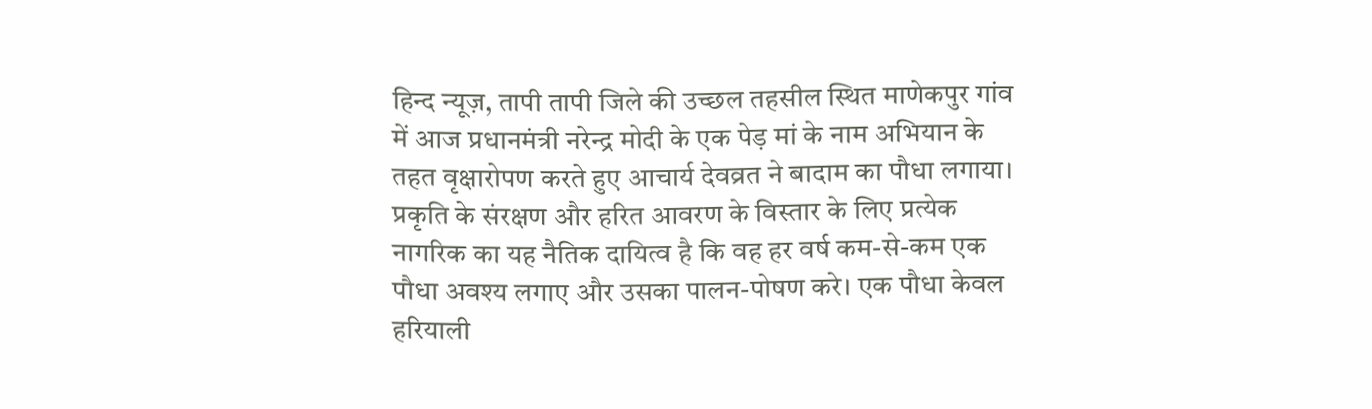हिन्द न्यूज़, तापी तापी जिले की उच्छल तहसील स्थित माणेकपुर गांव में आज प्रधानमंत्री नरेन्द्र मोदी के एक पेड़ मां के नाम अभियान के तहत वृक्षारोपण करते हुए आचार्य देवव्रत ने बादाम का पौधा लगाया। प्रकृति के संरक्षण और हरित आवरण के विस्तार के लिए प्रत्येक नागरिक का यह नैतिक दायित्व है कि वह हर वर्ष कम-से-कम एक पौधा अवश्य लगाए और उसका पालन-पोषण करे। एक पौधा केवल हरियाली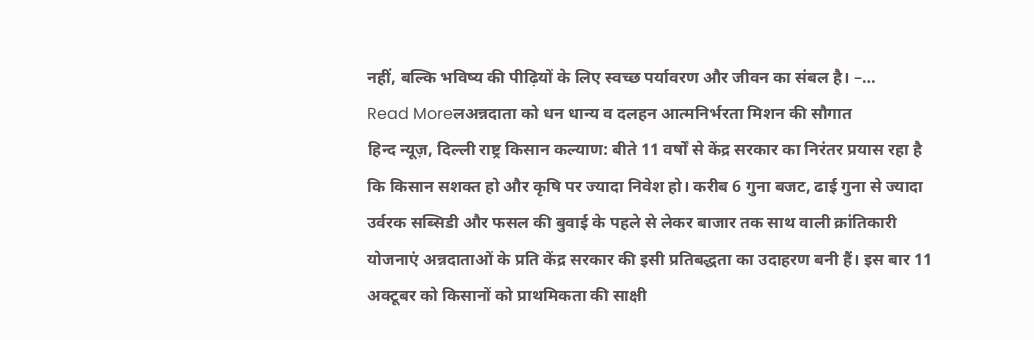नहीं, बल्कि भविष्य की पीढ़ियों के लिए स्वच्छ पर्यावरण और जीवन का संबल है। –…
Read Moreलअन्नदाता को धन धान्य व दलहन आत्मनिर्भरता मिशन की सौगात
हिन्द न्यूज़, दिल्ली राष्ट्र किसान कल्याण: बीते 11 वर्षों से केंद्र सरकार का निरंतर प्रयास रहा है कि किसान सशक्त हो और कृषि पर ज्यादा निवेश हो। करीब 6 गुना बजट, ढाई गुना से ज्यादा उर्वरक सब्सिडी और फसल की बुवाई के पहले से लेकर बाजार तक साथ वाली क्रांतिकारी योजनाएं अन्नदाताओं के प्रति केंद्र सरकार की इसी प्रतिबद्धता का उदाहरण बनी हैं। इस बार 11 अक्टूबर को किसानों को प्राथमिकता की साक्षी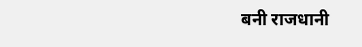बनी राजधानी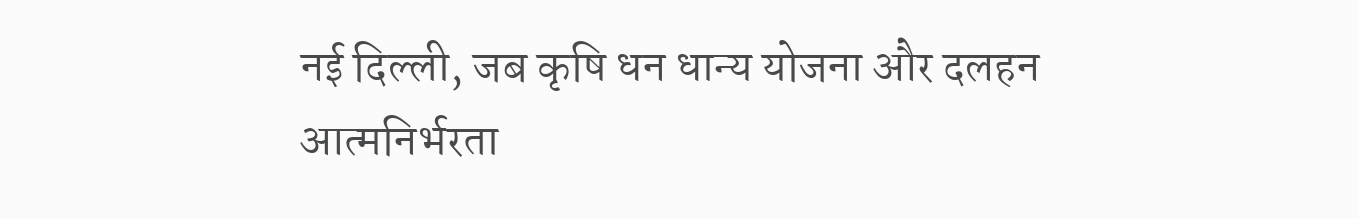नई दिल्ली, जब कृषि धन धान्य योजना और दलहन आत्मनिर्भरता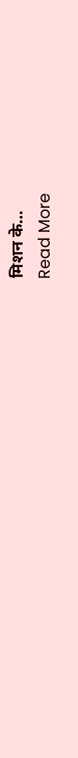मिशन के…
Read More